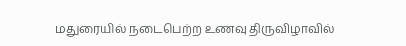மதுரையில் நடைபெற்ற உணவு திருவிழாவில்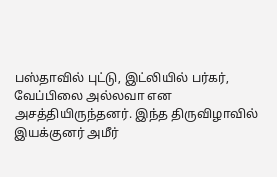பஸ்தாவில் புட்டு, இட்லியில் பர்கர்,
வேப்பிலை அல்லவா என அசத்தியிருந்தனர். இந்த திருவிழாவில் இயக்குனர் அமீர்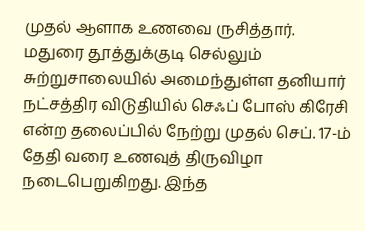முதல் ஆளாக உணவை ருசித்தார்.
மதுரை தூத்துக்குடி செல்லும் சுற்றுசாலையில் அமைந்துள்ள தனியார் நட்சத்திர விடுதியில் செஃப் போஸ் கிரேசி என்ற தலைப்பில் நேற்று முதல் செப். 17-ம் தேதி வரை உணவுத் திருவிழா நடைபெறுகிறது. இந்த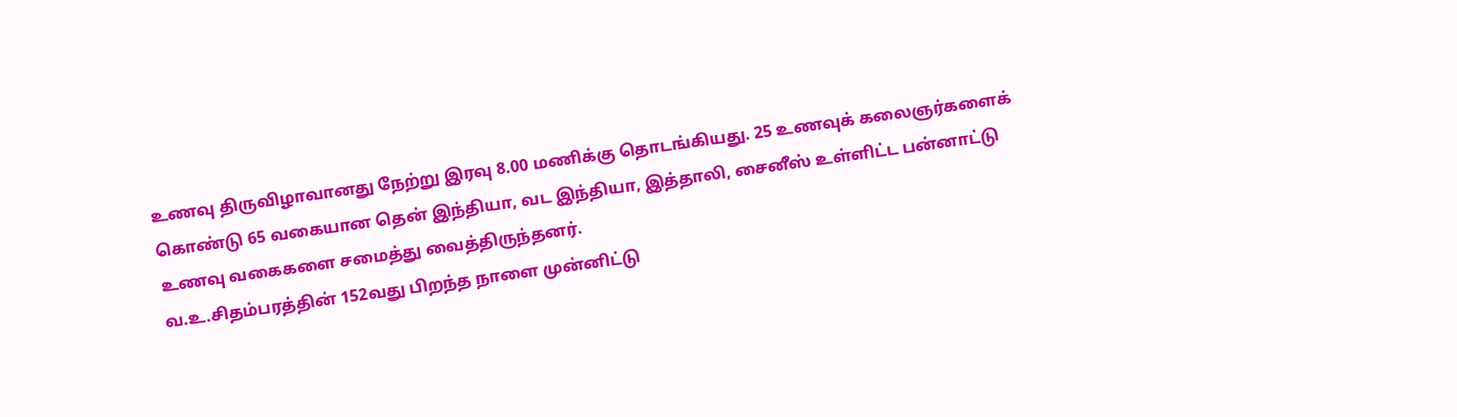உணவு திருவிழாவானது நேற்று இரவு 8.00 மணிக்கு தொடங்கியது. 25 உணவுக் கலைஞர்களைக் கொண்டு 65 வகையான தென் இந்தியா, வட இந்தியா, இத்தாலி, சைனீஸ் உள்ளிட்ட பன்னாட்டு உணவு வகைகளை சமைத்து வைத்திருந்தனர்.
வ.உ.சிதம்பரத்தின் 152வது பிறந்த நாளை முன்னிட்டு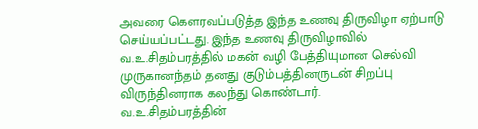அவரை கௌரவப்படுத்த இந்த உணவு திருவிழா ஏற்பாடு செய்யப்பட்டது. இந்த உணவு திருவிழாவில் வ.உ.சிதம்பரத்தில் மகன் வழி பேத்தியுமான செல்வி முருகானந்தம் தனது குடும்பத்தினருடன் சிறப்பு விருந்தினராக கலந்து கொண்டார்.
வ.உ.சிதம்பரத்தின்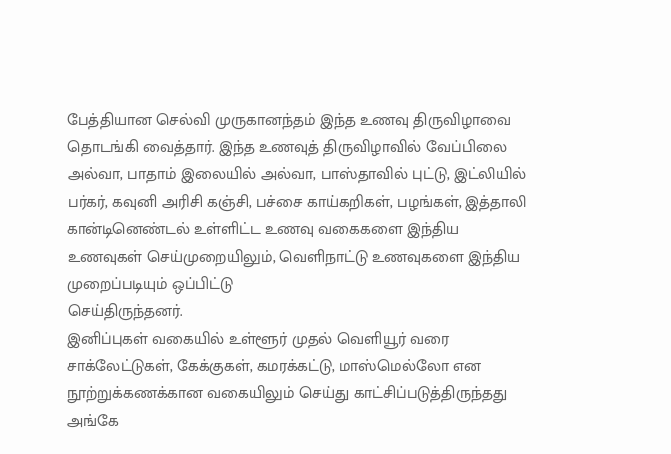பேத்தியான செல்வி முருகானந்தம் இந்த உணவு திருவிழாவை தொடங்கி வைத்தார். இந்த உணவுத் திருவிழாவில் வேப்பிலை அல்வா, பாதாம் இலையில் அல்வா, பாஸ்தாவில் புட்டு, இட்லியில் பர்கர், கவுனி அரிசி கஞ்சி, பச்சை காய்கறிகள், பழங்கள், இத்தாலி கான்டினெண்டல் உள்ளிட்ட உணவு வகைகளை இந்திய
உணவுகள் செய்முறையிலும், வெளிநாட்டு உணவுகளை இந்திய முறைப்படியும் ஒப்பிட்டு
செய்திருந்தனர்.
இனிப்புகள் வகையில் உள்ளூர் முதல் வெளியூர் வரை சாக்லேட்டுகள், கேக்குகள், கமரக்கட்டு, மாஸ்மெல்லோ என நூற்றுக்கணக்கான வகையிலும் செய்து காட்சிப்படுத்திருந்தது அங்கே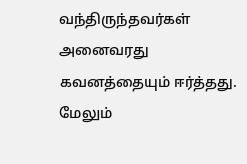வந்திருந்தவர்கள் அனைவரது கவனத்தையும் ஈர்த்தது. மேலும்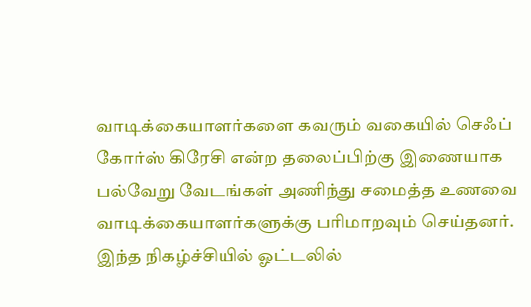வாடிக்கையாளர்களை கவரும் வகையில் செஃப் கோர்ஸ் கிரேசி என்ற தலைப்பிற்கு இணையாக பல்வேறு வேடங்கள் அணிந்து சமைத்த உணவை வாடிக்கையாளர்களுக்கு பரிமாறவும் செய்தனர்.
இந்த நிகழ்ச்சியில் ஓட்டலில்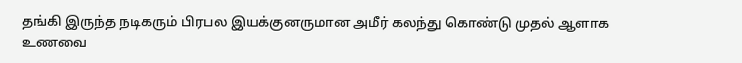தங்கி இருந்த நடிகரும் பிரபல இயக்குனருமான அமீர் கலந்து கொண்டு முதல் ஆளாக உணவை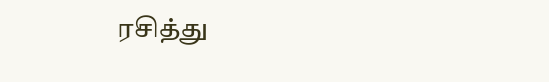ரசித்து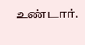உண்டார்.